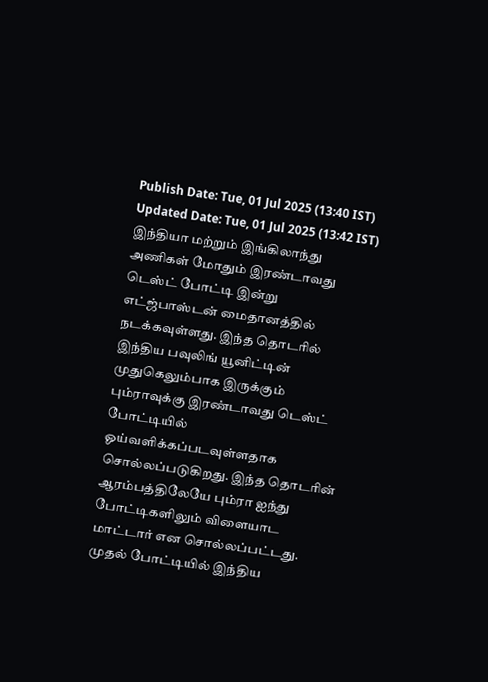Publish Date: Tue, 01 Jul 2025 (13:40 IST)
Updated Date: Tue, 01 Jul 2025 (13:42 IST)
இந்தியா மற்றும் இங்கிலாந்து அணிகள் மோதும் இரண்டாவது டெஸ்ட் போட்டி இன்று எட்ஜ்பாஸ்டன் மைதானத்தில் நடக்கவுள்ளது. இந்த தொடரில் இந்திய பவுலிங் யூனிட்டின் முதுகெலும்பாக இருக்கும் பும்ராவுக்கு இரண்டாவது டெஸ்ட் போட்டியில் ஓய்வளிக்கப்படவுள்ளதாக சொல்லப்படுகிறது. இந்த தொடரின் ஆரம்பத்திலேயே பும்ரா ஐந்து போட்டிகளிலும் விளையாட மாட்டார் என சொல்லப்பட்டது.
முதல் போட்டியில் இந்திய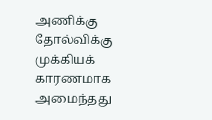அணிக்கு தோல்விக்கு முக்கியக் காரணமாக அமைந்தது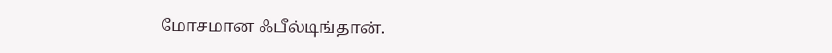மோசமான ஃபீல்டிங்தான்.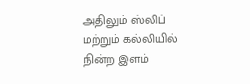அதிலும் ஸ்லிப் மற்றும் கல்லியில் நின்ற இளம்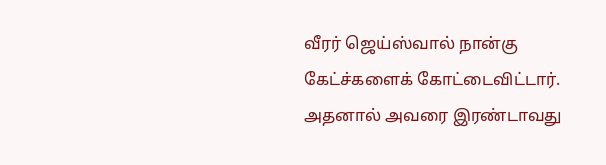வீரர் ஜெய்ஸ்வால் நான்கு கேட்ச்களைக் கோட்டைவிட்டார்.
அதனால் அவரை இரண்டாவது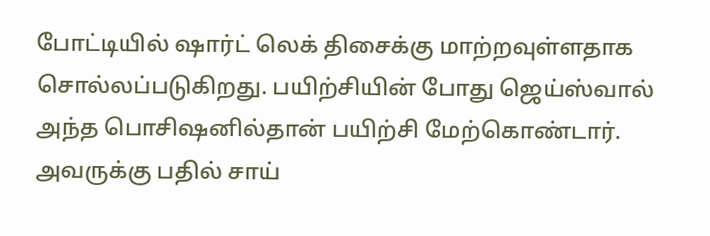போட்டியில் ஷார்ட் லெக் திசைக்கு மாற்றவுள்ளதாக சொல்லப்படுகிறது. பயிற்சியின் போது ஜெய்ஸ்வால் அந்த பொசிஷனில்தான் பயிற்சி மேற்கொண்டார். அவருக்கு பதில் சாய்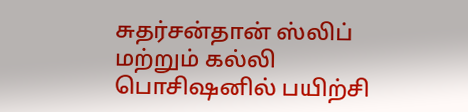சுதர்சன்தான் ஸ்லிப் மற்றும் கல்லி பொசிஷனில் பயிற்சி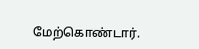மேற்கொண்டார்.